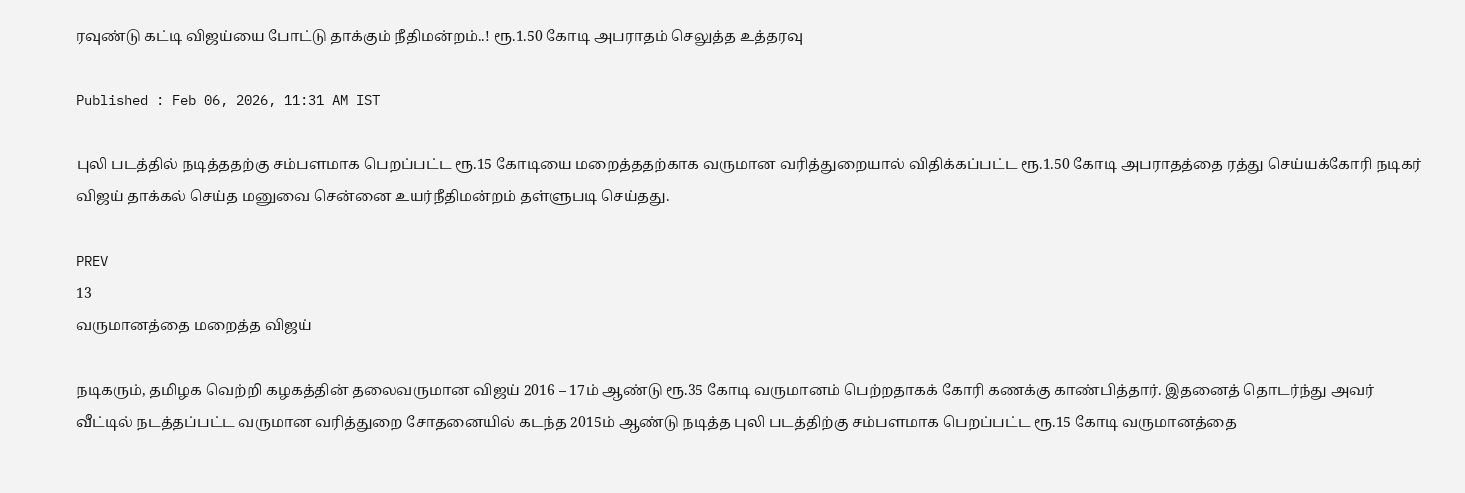ரவுண்டு கட்டி விஜய்யை போட்டு தாக்கும் நீதிமன்றம்..! ரூ.1.50 கோடி அபராதம் செலுத்த உத்தரவு

Published : Feb 06, 2026, 11:31 AM IST

புலி படத்தில் நடித்ததற்கு சம்பளமாக பெறப்பட்ட ரூ.15 கோடியை மறைத்ததற்காக வருமான வரித்துறையால் விதிக்கப்பட்ட ரூ.1.50 கோடி அபராதத்தை ரத்து செய்யக்கோரி நடிகர் விஜய் தாக்கல் செய்த மனுவை சென்னை உயர்நீதிமன்றம் தள்ளுபடி செய்தது.

PREV
13
வருமானத்தை மறைத்த விஜய்

நடிகரும், தமிழக வெற்றி கழகத்தின் தலைவருமான விஜய் 2016 – 17ம் ஆண்டு ரூ.35 கோடி வருமானம் பெற்றதாகக் கோரி கணக்கு காண்பித்தார். இதனைத் தொடர்ந்து அவர் வீட்டில் நடத்தப்பட்ட வருமான வரித்துறை சோதனையில் கடந்த 2015ம் ஆண்டு நடித்த புலி படத்திற்கு சம்பளமாக பெறப்பட்ட ரூ.15 கோடி வருமானத்தை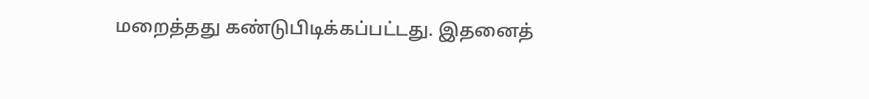மறைத்தது கண்டுபிடிக்கப்பட்டது. இதனைத்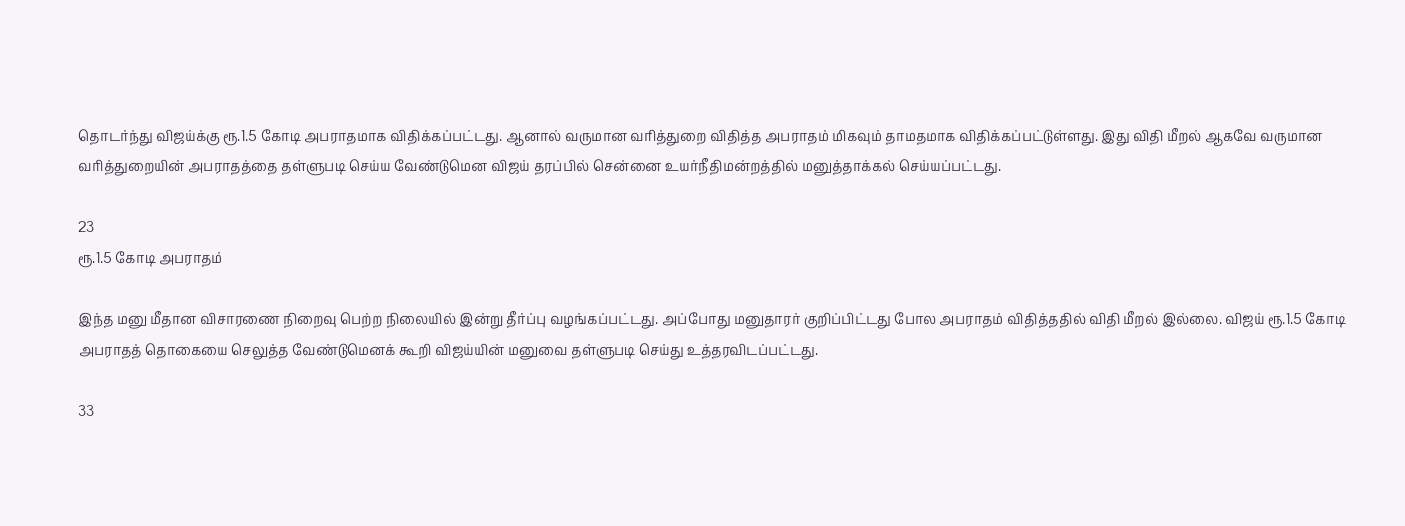தொடர்ந்து விஜய்க்கு ரூ.1.5 கோடி அபராதமாக விதிக்கப்பட்டது. ஆனால் வருமான வரித்துறை விதித்த அபராதம் மிகவும் தாமதமாக விதிக்கப்பட்டுள்ளது. இது விதி மீறல் ஆகவே வருமான வரித்துறையின் அபராதத்தை தள்ளுபடி செய்ய வேண்டுமென விஜய் தரப்பில் சென்னை உயர்நீதிமன்றத்தில் மனுத்தாக்கல் செய்யப்பட்டது.

23
ரூ.1.5 கோடி அபராதம்

இந்த மனு மீதான விசாரணை நிறைவு பெற்ற நிலையில் இன்று தீர்ப்பு வழங்கப்பட்டது. அப்போது மனுதாரர் குறிப்பிட்டது போல அபராதம் விதித்ததில் விதி மீறல் இல்லை. விஜய் ரூ.1.5 கோடி அபராதத் தொகையை செலுத்த வேண்டுமெனக் கூறி விஜய்யின் மனுவை தள்ளுபடி செய்து உத்தரவிடப்பட்டது.

33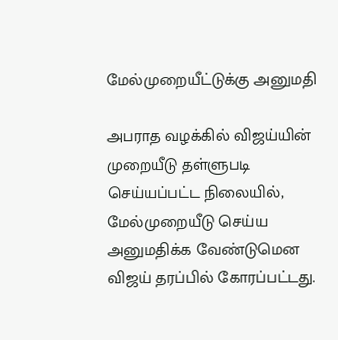மேல்முறையீட்டுக்கு அனுமதி

அபராத வழக்கில் விஜய்யின் முறையீடு தள்ளுபடி செய்யப்பட்ட நிலையில், மேல்முறையீடு செய்ய அனுமதிக்க வேண்டுமென விஜய் தரப்பில் கோரப்பட்டது.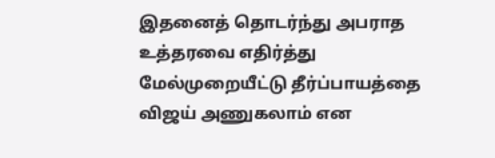இதனைத் தொடர்ந்து அபராத உத்தரவை எதிர்த்து மேல்முறையீட்டு தீர்ப்பாயத்தை விஜய் அணுகலாம் என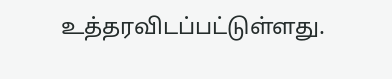உத்தரவிடப்பட்டுள்ளது.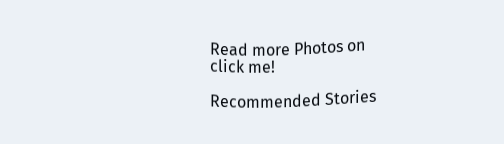Read more Photos on
click me!

Recommended Stories